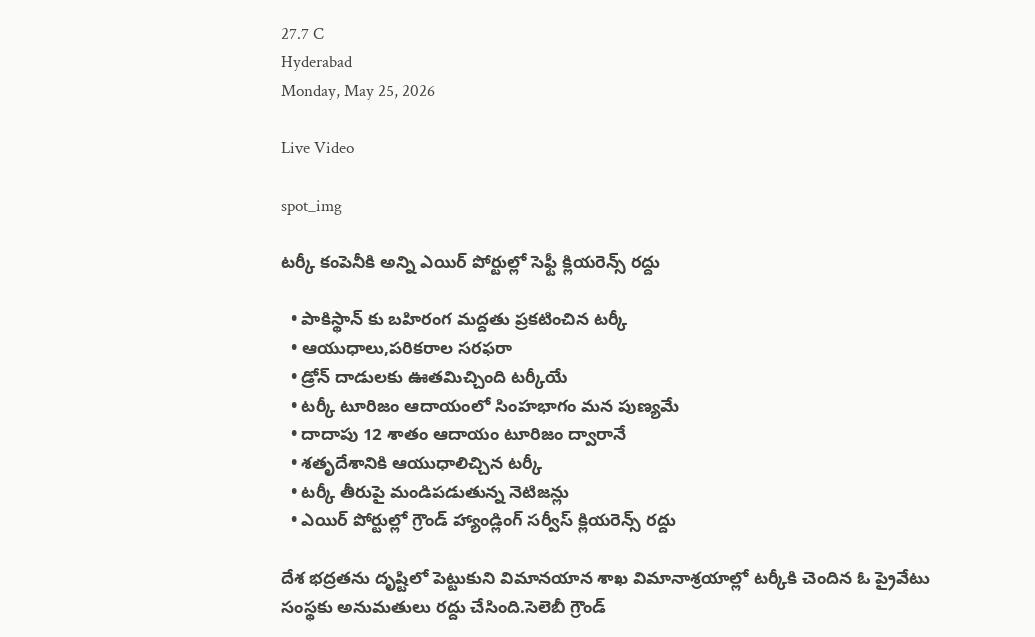27.7 C
Hyderabad
Monday, May 25, 2026

Live Video

spot_img

టర్కీ కంపెనీకి అన్ని ఎయిర్ పోర్టుల్లో సెఫ్టీ క్లియరెన్స్ రద్దు

  • పాకిస్థాన్ కు బహిరంగ మద్దతు ప్రకటించిన టర్కీ
  • ఆయుధాలు,పరికరాల సరఫరా
  • డ్రోన్‌ దాడులకు ఊతమిచ్చింది టర్కీయే
  • టర్కీ టూరిజం ఆదాయంలో సింహభాగం మన పుణ్యమే
  • దాదాపు 12 శాతం ఆదాయం టూరిజం ద్వారానే
  • శతృదేశానికి ఆయుధాలిచ్చిన టర్కీ
  • టర్కీ తీరుపై మండిపడుతున్న నెటిజన్లు
  • ఎయిర్ పోర్టుల్లో గ్రౌండ్ హ్యాండ్లింగ్‌ సర్వీస్ క్లియరెన్స్ రద్దు

దేశ భద్రతను దృష్టిలో పెట్టుకుని విమానయాన శాఖ విమానాశ్రయాల్లో టర్కీకి చెందిన ఓ ప్రైవేటు సంస్థకు అనుమతులు రద్దు చేసింది.సెలెబీ గ్రౌండ్‌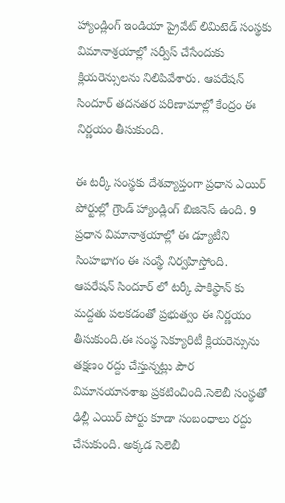హ్యాండ్లింగ్ ఇండియా ప్రైవేట్ లిమిటెడ్ సంస్థకు విమానాశ్రయాల్లో సర్వీస్ చేసేందుకు క్లియరెన్సులను నిలిపివేశారు. ఆపరేషన్ సిందూర్ తదనతర పరిణామాల్లో కేంద్రం ఈ నిర్ణయం తీసుకుంది.

ఈ టర్కీ సంస్థకు దేశవ్యాప్తంగా ప్రధాన ఎయిర్ పోర్టుల్లో గ్రౌండ్ హ్యాండ్లింగ్ బిజినెస్ ఉంది. 9 ప్రధాన విమానాశ్రయాల్లో ఈ డ్యూటీని సింహభాగం ఈ సంస్థే నిర్వహిస్తోంది. ఆపరేషన్ సిందూర్ లో టర్కీ పాకిస్థాన్ కు మద్దతు పలకడంతో ప్రభుత్వం ఈ నిర్ణయం తీసుకుంది.ఈ సంస్థ సెక్యూరిటీ క్లియరెన్సును తక్షణం రద్దు చేస్తున్నట్లు పౌర విమానయానశాఖ ప్రకటించింది.సెలెబీ సంస్థతో ఢిల్లీ ఎయిర్ పోర్టు కూడా సంబంధాలు రద్దు చేసుకుంది. అక్కడ సెలెబీ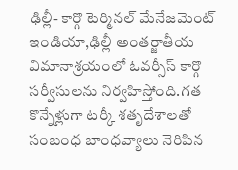ఢిల్లీ- కార్గొ టెర్మినల్ మేనేజమెంట్ ఇండియా,ఢిల్లీ అంతర్జాతీయ విమానాశ్రయంలో ఓవర్సీస్ కార్గొ సర్వీసులను నిర్వహిస్తోంది.గత కొన్నేళ్లుగా టర్కీ శతృదేశాలతో సంబంధ బాంధవ్యాలు నెరిపిన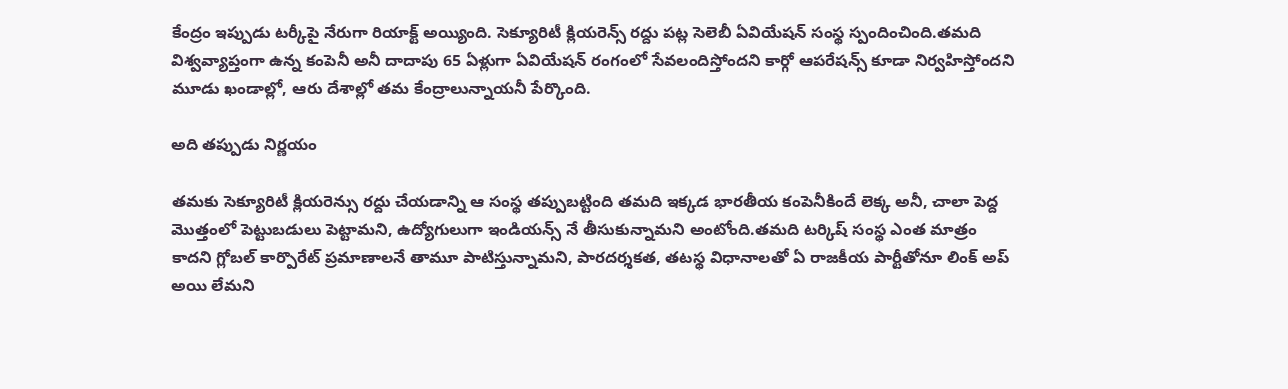కేంద్రం ఇప్పుడు టర్కీపై నేరుగా రియాక్ట్ అయ్యింది. సెక్యూరిటీ క్లియరెన్స్ రద్దు పట్ల సెలెబీ ఏవియేషన్ సంస్థ స్పందించింది.తమది విశ్వవ్యాప్తంగా ఉన్న కంపెనీ అనీ దాదాపు 65 ఏళ్లుగా ఏవియేషన్ రంగంలో సేవలందిస్తోందని కార్గో ఆపరేషన్స్ కూడా నిర్వహిస్తోందని మూడు ఖండాల్లో, ఆరు దేశాల్లో తమ కేంద్రాలున్నాయనీ పేర్కొంది.

అది తప్పుడు నిర్ణయం

తమకు సెక్యూరిటీ క్లియరెన్సు రద్దు చేయడాన్ని ఆ సంస్థ తప్పుబట్టింది తమది ఇక్కడ భారతీయ కంపెనీకిందే లెక్క అనీ, చాలా పెద్ద మొత్తంలో పెట్టుబడులు పెట్టామని, ఉద్యోగులుగా ఇండియన్స్ నే తీసుకున్నామని అంటోంది.తమది టర్కిష్ సంస్థ ఎంత మాత్రం కాదని గ్లోబల్ కార్పొరేట్ ప్రమాణాలనే తామూ పాటిస్తున్నామని, పారదర్శకత, తటస్థ విధానాలతో ఏ రాజకీయ పార్టీతోనూ లింక్ అప్ అయి లేమని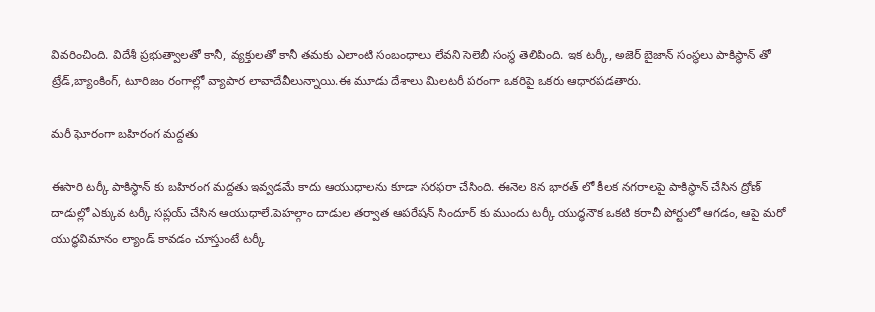వివరించింది. విదేశీ ప్రభుత్వాలతో కానీ, వ్యక్తులతో కానీ తమకు ఎలాంటి సంబంధాలు లేవని సెలెబీ సంస్థ తెలిపింది. ఇక టర్కీ, అజెర్ బైజాన్ సంస్థలు పాకిస్థాన్ తో ట్రేడ్,బ్యాంకింగ్, టూరిజం రంగాల్లో వ్యాపార లావాదేవీలున్నాయి.ఈ మూడు దేశాలు మిలటరీ పరంగా ఒకరిపై ఒకరు ఆధారపడతారు.

మరీ ఘోరంగా బహిరంగ మద్దతు

ఈసారి టర్కీ పాకిస్థాన్ కు బహిరంగ మద్దతు ఇవ్వడమే కాదు ఆయుధాలను కూడా సరఫరా చేసింది. ఈనెల 8న భారత్ లో కీలక నగరాలపై పాకిస్థాన్ చేసిన ద్రోణ్ దాడుల్లో ఎక్కువ టర్కీ సప్లయ్ చేసిన ఆయుధాలే.పెహల్గాం దాడుల తర్వాత ఆపరేషన్ సిందూర్ కు ముందు టర్కీ యుద్ధనౌక ఒకటి కరాచీ పోర్టులో ఆగడం, ఆపై మరో యుద్ధవిమానం ల్యాండ్ కావడం చూస్తుంటే టర్కీ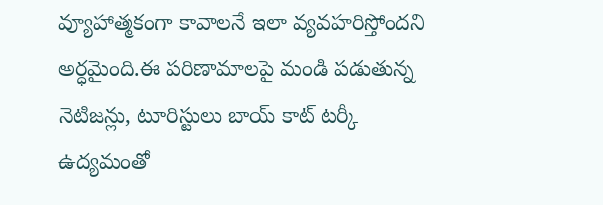వ్యూహాత్మకంగా కావాలనే ఇలా వ్యవహరిస్తోందని అర్ధమైంది.ఈ పరిణామాలపై మండి పడుతున్న నెటిజన్లు, టూరిస్టులు బాయ్ కాట్‌ టర్కీ ఉద్యమంతో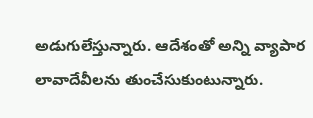అడుగులేస్తున్నారు. ఆదేశంతో అన్ని వ్యాపార లావాదేవీలను తుంచేసుకుంటున్నారు.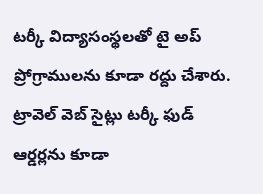టర్కీ విద్యాసంస్థలతో టై అప్ ప్రోగ్రాములను కూడా రద్దు చేశారు. ట్రావెల్ వెబ్ సైట్లు టర్కీ ఫుడ్ ఆర్డర్లను కూడా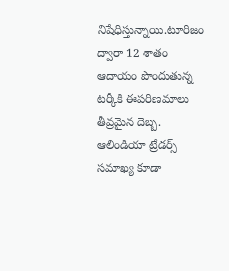నిషేధిస్తున్నాయి.టూరిజం ద్వారా 12 శాతం ఆదాయం పొందుతున్న టర్కీకి ఈపరిణమాలు తీవ్రమైన దెబ్బ. ఆలిండియా ట్రేడర్స్ సమాఖ్య కూడా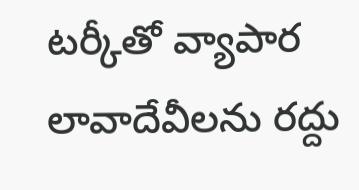టర్కీతో వ్యాపార లావాదేవీలను రద్దు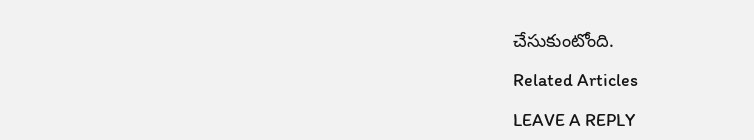చేసుకుంటోంది.

Related Articles

LEAVE A REPLY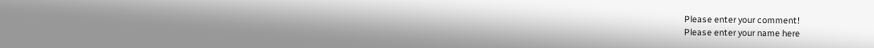Please enter your comment!
Please enter your name here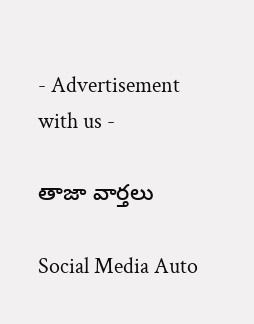- Advertisement with us -

తాజా వార్తలు

Social Media Auto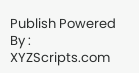Publish Powered By : XYZScripts.com